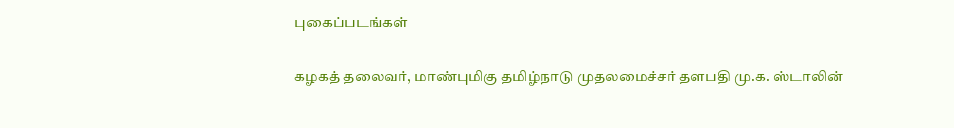புகைப்படங்கள்

கழகத் தலைவர், மாண்புமிகு தமிழ்நாடு முதலமைச்சர் தளபதி மு.க. ஸ்டாலின்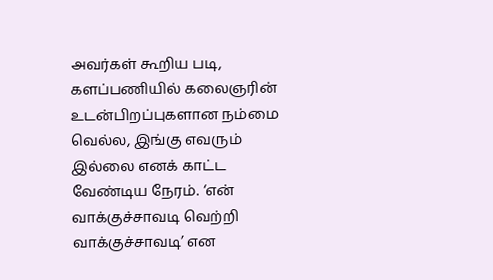அவர்கள் கூறிய படி, களப்பணியில் கலைஞரின் உடன்பிறப்புகளான நம்மை வெல்ல, இங்கு எவரும் இல்லை எனக் காட்ட வேண்டிய நேரம். ‘என் வாக்குச்சாவடி வெற்றி வாக்குச்சாவடி’ என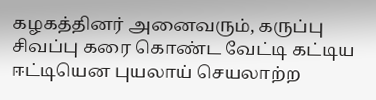கழகத்தினர் அனைவரும், கருப்பு சிவப்பு கரை கொண்ட வேட்டி கட்டிய ஈட்டியென புயலாய் செயலாற்ற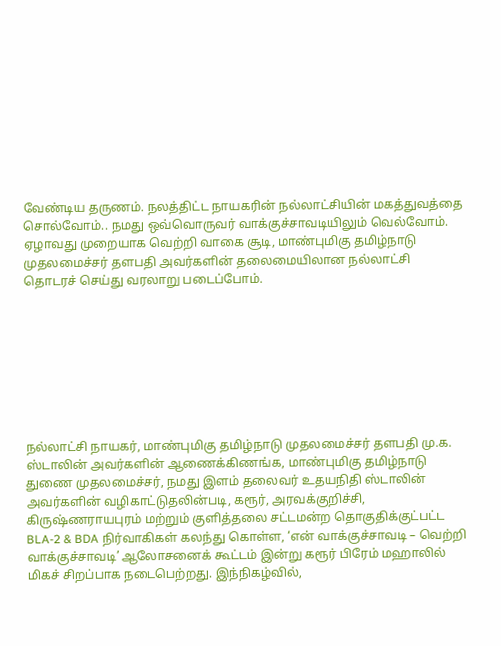வேண்டிய தருணம். நலத்திட்ட நாயகரின் நல்லாட்சியின் மகத்துவத்தை சொல்வோம்.. நமது ஒவ்வொருவர் வாக்குச்சாவடியிலும் வெல்வோம். ஏழாவது முறையாக வெற்றி வாகை சூடி, மாண்புமிகு தமிழ்நாடு முதலமைச்சர் தளபதி அவர்களின் தலைமையிலான நல்லாட்சி தொடரச் செய்து வரலாறு படைப்போம்.








நல்லாட்சி நாயகர், மாண்புமிகு தமிழ்நாடு முதலமைச்சர் தளபதி மு.க. ஸ்டாலின் அவர்களின் ஆணைக்கிணங்க, மாண்புமிகு தமிழ்நாடு துணை முதலமைச்சர், நமது இளம் தலைவர் உதயநிதி ஸ்டாலின் அவர்களின் வழிகாட்டுதலின்படி, கரூர், அரவக்குறிச்சி, கிருஷ்ணராயபுரம் மற்றும் குளித்தலை சட்டமன்ற தொகுதிக்குட்பட்ட BLA-2 & BDA நிர்வாகிகள் கலந்து கொள்ள, ‘என் வாக்குச்சாவடி – வெற்றி வாக்குச்சாவடி’ ஆலோசனைக் கூட்டம் இன்று கரூர் பிரேம் மஹாலில் மிகச் சிறப்பாக நடைபெற்றது. இந்நிகழ்வில்,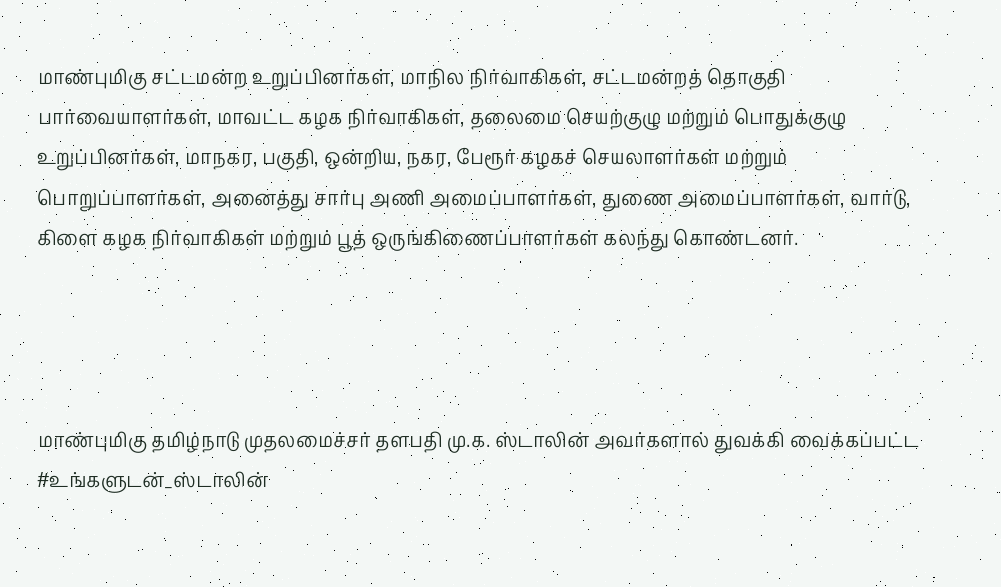மாண்புமிகு சட்டமன்ற உறுப்பினர்கள், மாநில நிர்வாகிகள், சட்டமன்றத் தொகுதி பார்வையாளர்கள், மாவட்ட கழக நிர்வாகிகள், தலைமை செயற்குழு மற்றும் பொதுக்குழு உறுப்பினர்கள், மாநகர, பகுதி, ஒன்றிய, நகர, பேரூர் கழகச் செயலாளர்கள் மற்றும் பொறுப்பாளர்கள், அனைத்து சார்பு அணி அமைப்பாளர்கள், துணை அமைப்பாளர்கள், வார்டு, கிளை கழக நிர்வாகிகள் மற்றும் பூத் ஒருங்கிணைப்பாளர்கள் கலந்து கொண்டனர்.




மாண்புமிகு தமிழ்நாடு முதலமைச்சர் தளபதி மு.க. ஸ்டாலின் அவர்களால் துவக்கி வைக்கப்பட்ட #உங்களுடன்_ஸ்டாலின்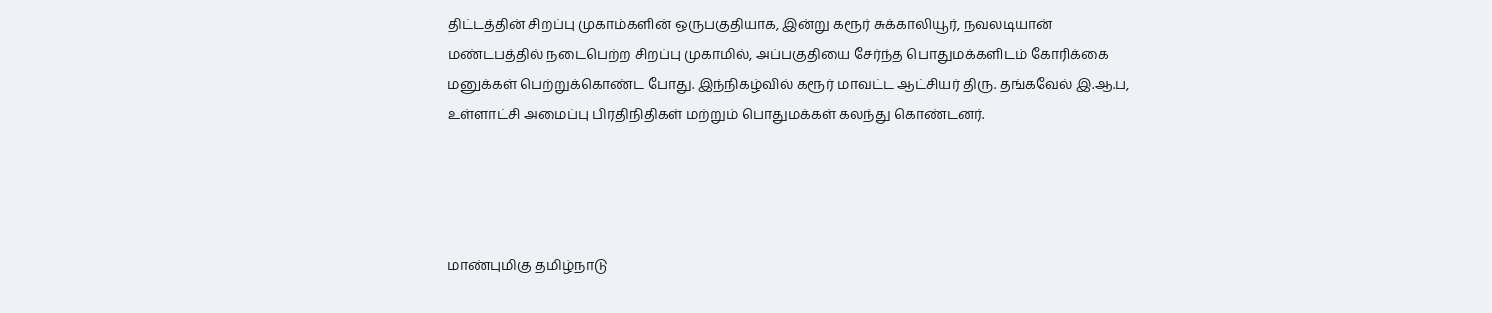திட்டத்தின் சிறப்பு முகாம்களின் ஒருபகுதியாக, இன்று கரூர் சுக்காலியூர், நவலடியான் மண்டபத்தில் நடைபெற்ற சிறப்பு முகாமில், அப்பகுதியை சேர்ந்த பொதுமக்களிடம் கோரிக்கை மனுக்கள் பெற்றுக்கொண்ட போது. இந்நிகழ்வில் கரூர் மாவட்ட ஆட்சியர் திரு. தங்கவேல் இ.ஆ.ப, உள்ளாட்சி அமைப்பு பிரதிநிதிகள் மற்றும் பொதுமக்கள் கலந்து கொண்டனர்.




மாண்புமிகு தமிழ்நாடு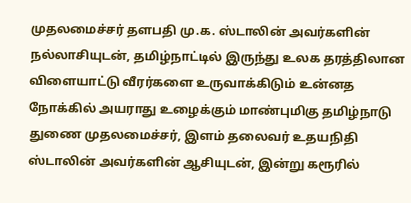முதலமைச்சர் தளபதி மு.க. ஸ்டாலின் அவர்களின் நல்லாசியுடன், தமிழ்நாட்டில் இருந்து உலக தரத்திலான விளையாட்டு வீரர்களை உருவாக்கிடும் உன்னத நோக்கில் அயராது உழைக்கும் மாண்புமிகு தமிழ்நாடு துணை முதலமைச்சர், இளம் தலைவர் உதயநிதி ஸ்டாலின் அவர்களின் ஆசியுடன், இன்று கரூரில்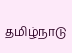தமிழ்நாடு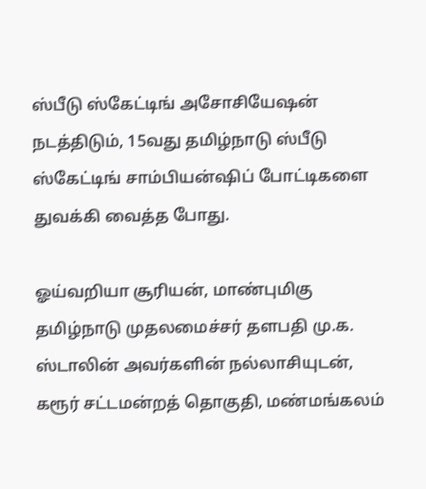ஸ்பீடு ஸ்கேட்டிங் அசோசியேஷன் நடத்திடும், 15வது தமிழ்நாடு ஸ்பீடு ஸ்கேட்டிங் சாம்பியன்ஷிப் போட்டிகளை துவக்கி வைத்த போது.

ஓய்வறியா சூரியன், மாண்புமிகு தமிழ்நாடு முதலமைச்சர் தளபதி மு.க. ஸ்டாலின் அவர்களின் நல்லாசியுடன், கரூர் சட்டமன்றத் தொகுதி, மண்மங்கலம்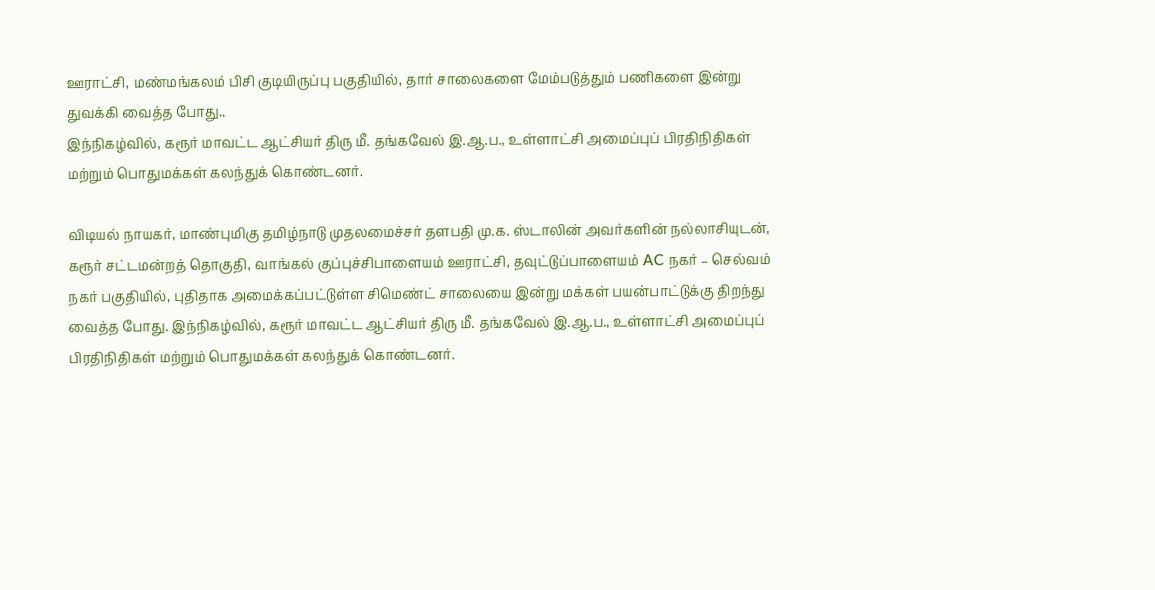ஊராட்சி, மண்மங்கலம் பிசி குடியிருப்பு பகுதியில், தார் சாலைகளை மேம்படுத்தும் பணிகளை இன்று துவக்கி வைத்த போது..
இந்நிகழ்வில், கரூர் மாவட்ட ஆட்சியர் திரு மீ. தங்கவேல் இ.ஆ.ப., உள்ளாட்சி அமைப்புப் பிரதிநிதிகள் மற்றும் பொதுமக்கள் கலந்துக் கொண்டனர்.

விடியல் நாயகர், மாண்புமிகு தமிழ்நாடு முதலமைச்சர் தளபதி மு.க. ஸ்டாலின் அவர்களின் நல்லாசியுடன், கரூர் சட்டமன்றத் தொகுதி, வாங்கல் குப்புச்சிபாளையம் ஊராட்சி, தவுட்டுப்பாளையம் AC நகர் – செல்வம் நகர் பகுதியில், புதிதாக அமைக்கப்பட்டுள்ள சிமெண்ட் சாலையை இன்று மக்கள் பயன்பாட்டுக்கு திறந்து வைத்த போது. இந்நிகழ்வில், கரூர் மாவட்ட ஆட்சியர் திரு மீ. தங்கவேல் இ.ஆ.ப., உள்ளாட்சி அமைப்புப் பிரதிநிதிகள் மற்றும் பொதுமக்கள் கலந்துக் கொண்டனர்.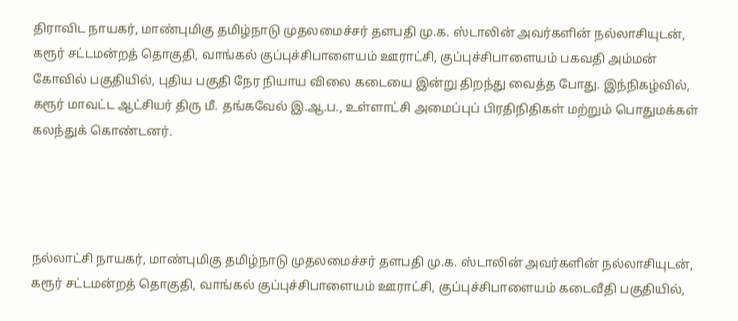திராவிட நாயகர், மாண்புமிகு தமிழ்நாடு முதலமைச்சர் தளபதி மு.க. ஸ்டாலின் அவர்களின் நல்லாசியுடன், கரூர் சட்டமன்றத் தொகுதி, வாங்கல் குப்புச்சிபாளையம் ஊராட்சி, குப்புச்சிபாளையம் பகவதி அம்மன் கோவில் பகுதியில், புதிய பகுதி நேர நியாய விலை கடையை இன்று திறந்து வைத்த போது. இந்நிகழ்வில், கரூர் மாவட்ட ஆட்சியர் திரு மீ. தங்கவேல் இ.ஆ.ப., உள்ளாட்சி அமைப்புப் பிரதிநிதிகள் மற்றும் பொதுமக்கள் கலந்துக் கொண்டனர்.




நல்லாட்சி நாயகர், மாண்புமிகு தமிழ்நாடு முதலமைச்சர் தளபதி மு.க. ஸ்டாலின் அவர்களின் நல்லாசியுடன், கரூர் சட்டமன்றத் தொகுதி, வாங்கல் குப்புச்சிபாளையம் ஊராட்சி, குப்புச்சிபாளையம் கடைவீதி பகுதியில்,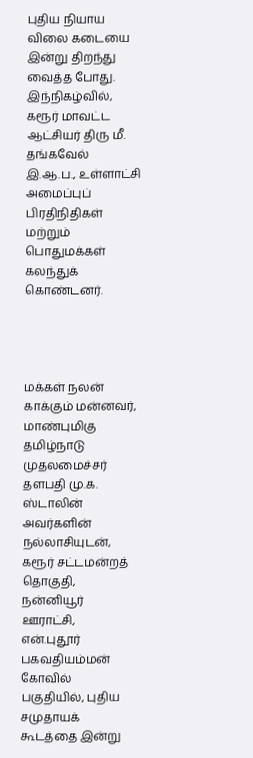புதிய நியாய விலை கடையை இன்று திறந்து வைத்த போது. இந்நிகழ்வில், கரூர் மாவட்ட ஆட்சியர் திரு மீ. தங்கவேல் இ.ஆ.ப., உள்ளாட்சி அமைப்புப் பிரதிநிதிகள் மற்றும் பொதுமக்கள் கலந்துக் கொண்டனர்.




மக்கள் நலன் காக்கும் மன்னவர், மாண்புமிகு தமிழ்நாடு முதலமைச்சர் தளபதி மு.க. ஸ்டாலின் அவர்களின் நல்லாசியுடன், கரூர் சட்டமன்றத் தொகுதி, நன்னியூர் ஊராட்சி, என்.புதூர் பகவதியம்மன் கோவில் பகுதியில், புதிய சமுதாயக் கூடத்தை இன்று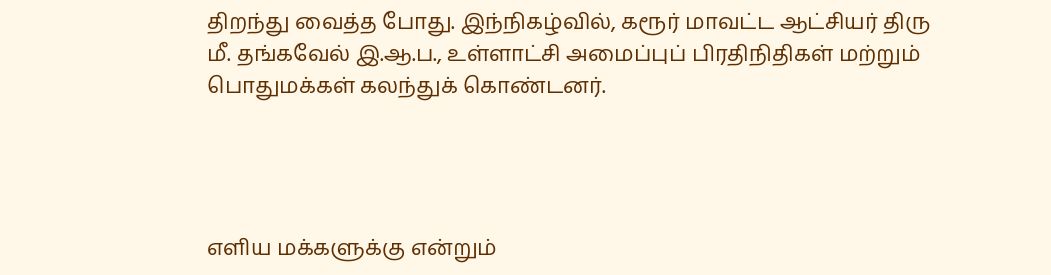திறந்து வைத்த போது. இந்நிகழ்வில், கரூர் மாவட்ட ஆட்சியர் திரு மீ. தங்கவேல் இ.ஆ.ப., உள்ளாட்சி அமைப்புப் பிரதிநிதிகள் மற்றும் பொதுமக்கள் கலந்துக் கொண்டனர்.




எளிய மக்களுக்கு என்றும்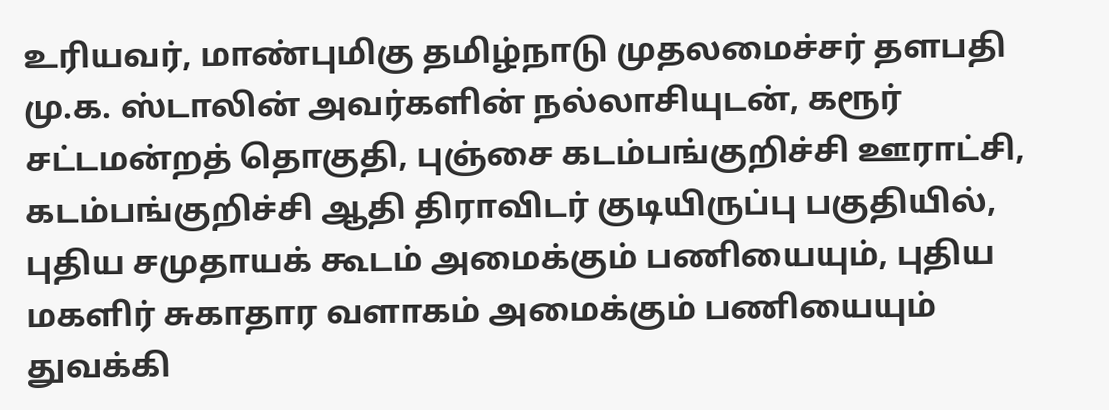உரியவர், மாண்புமிகு தமிழ்நாடு முதலமைச்சர் தளபதி மு.க. ஸ்டாலின் அவர்களின் நல்லாசியுடன், கரூர் சட்டமன்றத் தொகுதி, புஞ்சை கடம்பங்குறிச்சி ஊராட்சி, கடம்பங்குறிச்சி ஆதி திராவிடர் குடியிருப்பு பகுதியில், புதிய சமுதாயக் கூடம் அமைக்கும் பணியையும், புதிய மகளிர் சுகாதார வளாகம் அமைக்கும் பணியையும் துவக்கி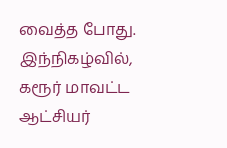வைத்த போது. இந்நிகழ்வில், கரூர் மாவட்ட ஆட்சியர்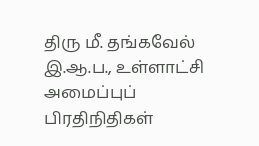திரு மீ. தங்கவேல் இ.ஆ.ப., உள்ளாட்சி அமைப்புப் பிரதிநிதிகள்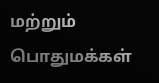மற்றும் பொதுமக்கள்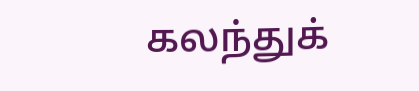கலந்துக்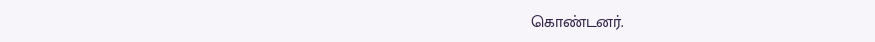கொண்டனர்.